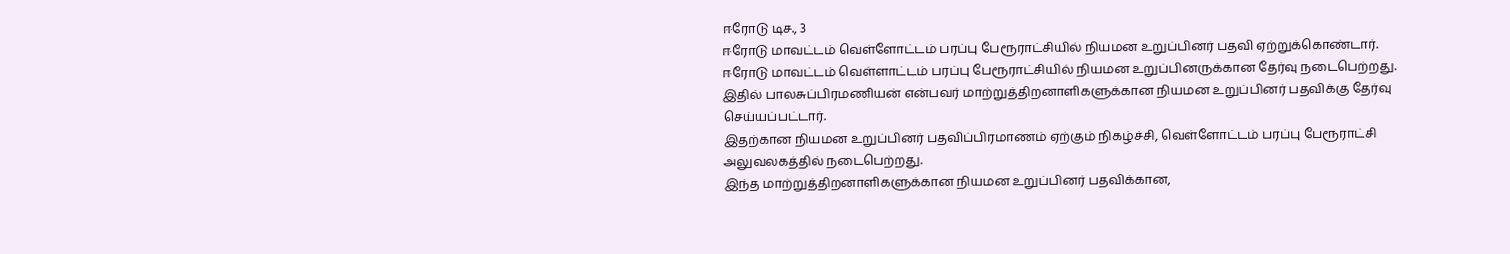ஈரோடு டிச., 3
ஈரோடு மாவட்டம் வெள்ளோட்டம் பரப்பு பேரூராட்சியில் நியமன உறுப்பினர் பதவி ஏற்றுக்கொண்டார்.
ஈரோடு மாவட்டம் வெள்ளாட்டம் பரப்பு பேரூராட்சியில் நியமன உறுப்பினருக்கான தேர்வு நடைபெற்றது. இதில் பாலசுப்பிரமணியன் என்பவர் மாற்றுத்திறனாளிகளுக்கான நியமன உறுப்பினர் பதவிக்கு தேர்வு செய்யப்பட்டார்.
இதற்கான நியமன உறுப்பினர் பதவிப்பிரமாணம் ஏற்கும் நிகழ்ச்சி, வெள்ளோட்டம் பரப்பு பேரூராட்சி அலுவலகத்தில் நடைபெற்றது.
இந்த மாற்றுத்திறனாளிகளுக்கான நியமன உறுப்பினர் பதவிக்கான,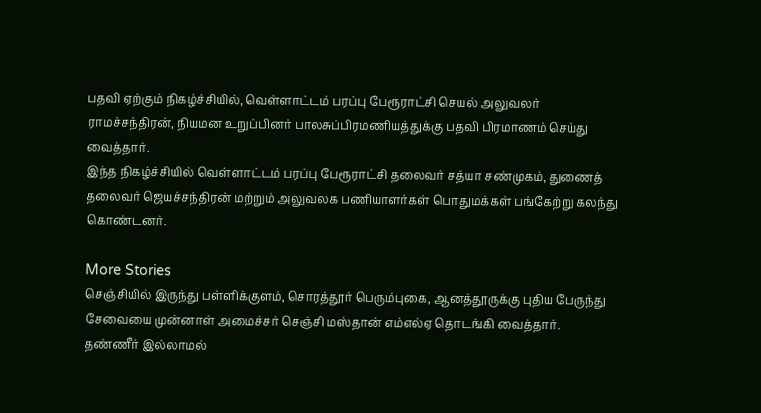பதவி ஏற்கும் நிகழ்ச்சியில், வெள்ளாட்டம் பரப்பு பேரூராட்சி செயல் அலுவலர் ராமச்சந்திரன், நியமன உறுப்பினர் பாலசுப்பிரமணியத்துக்கு பதவி பிரமாணம் செய்து வைத்தார்.
இந்த நிகழ்ச்சியில் வெள்ளாட்டம் பரப்பு பேரூராட்சி தலைவர் சத்யா சண்முகம், துணைத் தலைவர் ஜெயச்சந்திரன் மற்றும் அலுவலக பணியாளர்கள் பொதுமக்கள் பங்கேற்று கலந்து கொண்டனர்.

More Stories
செஞ்சியில் இருந்து பள்ளிக்குளம், சொரத்தூர் பெரும்புகை, ஆனத்தூருக்கு புதிய பேருந்து சேவையை முன்னாள் அமைச்சர் செஞ்சி மஸ்தான் எம்எல்ஏ தொடங்கி வைத்தார்.
தண்ணீர் இல்லாமல்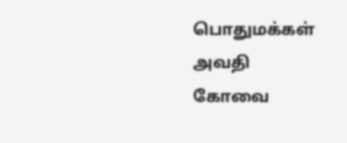பொதுமக்கள் அவதி
கோவை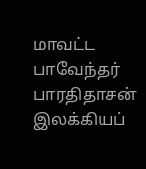மாவட்ட பாவேந்தர் பாரதிதாசன் இலக்கியப்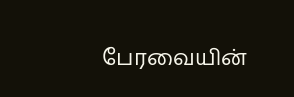பேரவையின்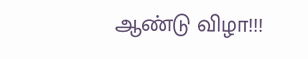ஆண்டு விழா!!!